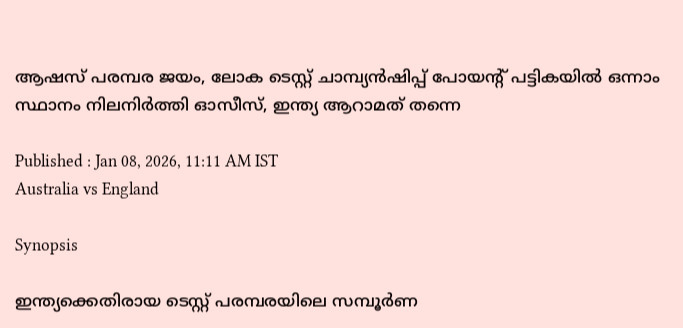ആഷസ് പരമ്പര ജയം, ലോക ടെസ്റ്റ് ചാമ്പ്യൻഷിപ്പ് പോയന്‍റ് പട്ടികയില്‍ ഒന്നാം സ്ഥാനം നിലനിര്‍ത്തി ഓസീസ്, ഇന്ത്യ ആറാമത് തന്നെ

Published : Jan 08, 2026, 11:11 AM IST
Australia vs England

Synopsis

ഇന്ത്യക്കെതിരായ ടെസ്റ്റ് പരമ്പരയിലെ സമ്പൂര്‍ണ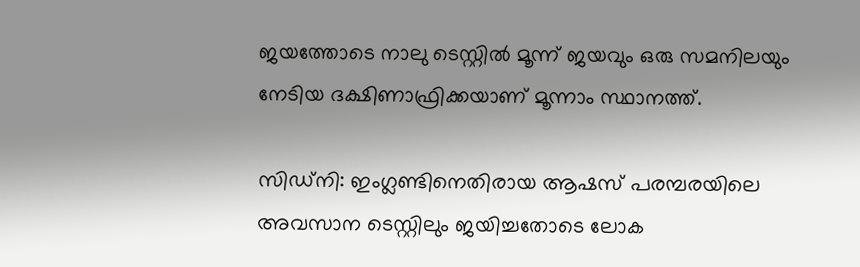ജയത്തോടെ നാലു ടെസ്റ്റില്‍ മൂന്ന് ജയവും ഒരു സമനിലയും നേടിയ ദക്ഷിണാഫ്രിക്കയാണ് മൂന്നാം സ്ഥാനത്ത്.

സിഡ്നി: ഇംഗ്ലണ്ടിനെതിരായ ആഷസ് പരമ്പരയിലെ അവസാന ടെസ്റ്റിലും ജയിച്ചതോടെ ലോക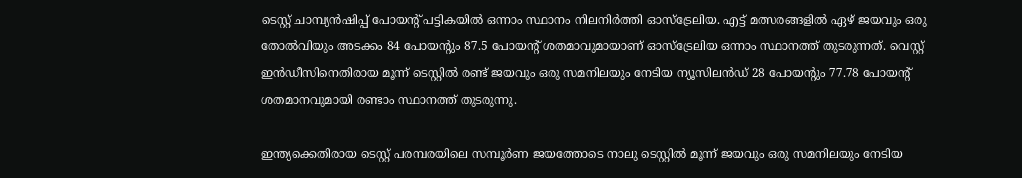ടെസ്റ്റ് ചാമ്പ്യൻഷിപ്പ് പോയന്‍റ് പട്ടികയില്‍ ഒന്നാം സ്ഥാനം നിലനിര്‍ത്തി ഓസ്ട്രേലിയ. എട്ട് മത്സരങ്ങളില്‍ ഏഴ് ജയവും ഒരു തോല്‍വിയും അടക്കം 84 പോയന്‍റും 87.5 പോയന്‍റ് ശതമാവുമായാണ് ഓസ്ട്രേലിയ ഒന്നാം സ്ഥാനത്ത് തുടരുന്നത്. വെസ്റ്റ് ഇന്‍ഡീസിനെതിരായ മൂന്ന് ടെസ്റ്റില്‍ രണ്ട് ജയവും ഒരു സമനിലയും നേടിയ ന്യൂസിലന്‍ഡ് 28 പോയന്‍റും 77.78 പോയന്‍റ് ശതമാനവുമായി രണ്ടാം സ്ഥാനത്ത് തുടരുന്നു.

ഇന്ത്യക്കെതിരായ ടെസ്റ്റ് പരമ്പരയിലെ സമ്പൂര്‍ണ ജയത്തോടെ നാലു ടെസ്റ്റില്‍ മൂന്ന് ജയവും ഒരു സമനിലയും നേടിയ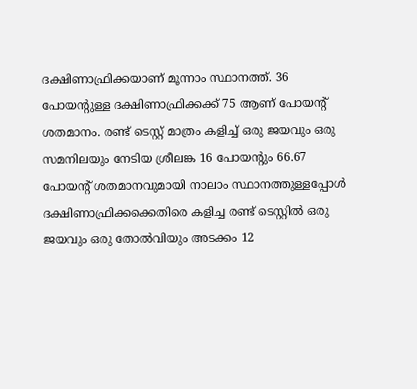ദക്ഷിണാഫ്രിക്കയാണ് മൂന്നാം സ്ഥാനത്ത്. 36 പോയന്‍റുള്ള ദക്ഷിണാഫ്രിക്കക്ക് 75 ആണ് പോയന്‍റ് ശതമാനം. രണ്ട് ടെസ്റ്റ് മാത്രം കളിച്ച് ഒരു ജയവും ഒരു സമനിലയും നേടിയ ശ്രീലങ്ക 16 പോയന്‍റും 66.67 പോയന്‍റ് ശതമാനവുമായി നാലാം സ്ഥാനത്തുള്ളപ്പോൾ ദക്ഷിണാഫ്രിക്കക്കെതിരെ കളിച്ച രണ്ട് ടെസ്റ്റില്‍ ഒരു ജയവും ഒരു തോല്‍വിയും അടക്കം 12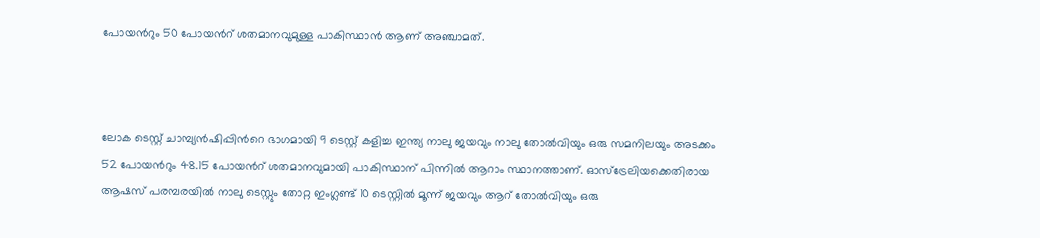പോയന്‍റും 50 പോയന്‍റ് ശതമാനവുമുള്ള പാകിസ്ഥാന്‍ ആണ് അഞ്ചാമത്.



ലോക ടെസ്റ്റ് ചാമ്പ്യൻഷിപ്പിന്‍റെ ഭാഗമായി 9 ടെസ്റ്റ് കളിച്ച ഇന്ത്യ നാലു ജയവും നാലു തോല്‍വിയും ഒരു സമനിലയും അടക്കം 52 പോയന്‍റും 48.15 പോയന്‍റ് ശതമാനവുമായി പാകിസ്ഥാന് പിന്നില്‍ ആറാം സ്ഥാനത്താണ്. ഓസ്ട്രേലിയക്കെതിരായ ആഷസ് പരമ്പരയില്‍ നാലു ടെസ്റ്റും തോറ്റ ഇംഗ്ലണ്ട് 10 ടെസ്റ്റില്‍ മൂന്ന് ജയവും ആറ് തോല്‍വിയും ഒരു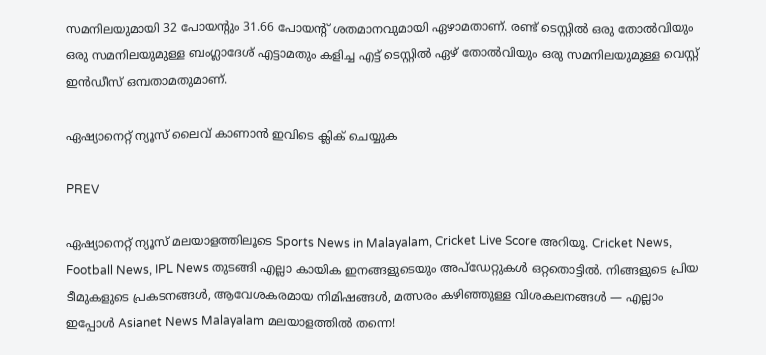സമനിലയുമായി 32 പോയന്‍റും 31.66 പോയന്‍റ് ശതമാനവുമായി ഏഴാമതാണ്. രണ്ട് ടെസ്റ്റില്‍ ഒരു തോല്‍വിയും ഒരു സമനിലയുമുള്ള ബംഗ്ലാദേശ് എട്ടാമതും കളിച്ച എട്ട് ടെസ്റ്റില്‍ ഏഴ് തോല്‍വിയും ഒരു സമനിലയുമുള്ള വെസ്റ്റ് ഇന്‍ഡീസ് ഒമ്പതാമതുമാണ്.

ഏഷ്യാനെറ്റ് ന്യൂസ് ലൈവ് കാണാന്‍ ഇവിടെ ക്ലിക് ചെയ്യുക

PREV

ഏഷ്യാനെറ്റ് ന്യൂസ് മലയാളത്തിലൂടെ Sports News in Malayalam, Cricket Live Score അറിയൂ. Cricket News, Football News, IPL News തുടങ്ങി എല്ലാ കായിക ഇനങ്ങളുടെയും അപ്‌ഡേറ്റുകൾ ഒറ്റതൊട്ടിൽ. നിങ്ങളുടെ പ്രിയ ടീമുകളുടെ പ്രകടനങ്ങൾ, ആവേശകരമായ നിമിഷങ്ങൾ, മത്സരം കഴിഞ്ഞുള്ള വിശകലനങ്ങൾ — എല്ലാം ഇപ്പോൾ Asianet News Malayalam മലയാളത്തിൽ തന്നെ!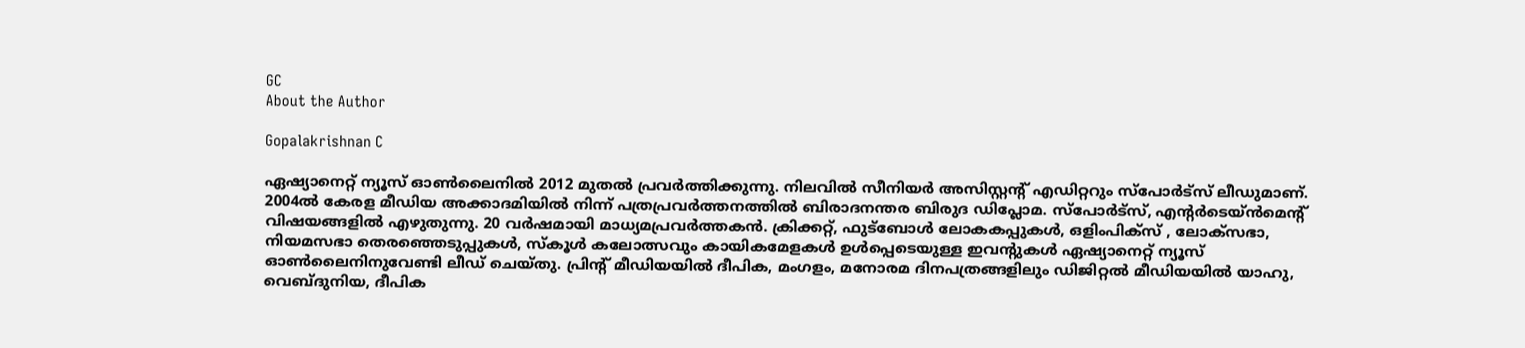GC
About the Author

Gopalakrishnan C

ഏഷ്യാനെറ്റ് ന്യൂസ് ഓണ്‍ലൈനില്‍ 2012 മുതല്‍ പ്രവര്‍ത്തിക്കുന്നു. നിലവില്‍ സീനിയര്‍ അസിസ്റ്റന്‍റ് എഡിറ്ററും സ്പോർട്സ് ലീഡുമാണ്. 2004ൽ കേരള മീഡിയ അക്കാദമിയില്‍ നിന്ന് പത്രപ്രവര്‍ത്തനത്തില്‍ ബിരാദനന്തര ബിരുദ ഡിപ്ലോമ. സ്പോര്‍ട്സ്, എന്‍റര്‍ടെയ്ൻമെന്‍റ് വിഷയങ്ങളില്‍ എഴുതുന്നു. 20 വര്‍ഷമായി മാധ്യമപ്രവര്‍ത്തകൻ. ക്രിക്കറ്റ്, ഫുട്ബോള്‍ ലോകകപ്പുകൾ, ഒളിംപിക്സ് , ലോക്സഭാ, നിയമസഭാ തെരഞ്ഞെടുപ്പുകള്‍, സ്കൂള്‍ കലോത്സവും കായികമേളകള്‍ ഉള്‍പ്പെടെയുള്ള ഇവന്‍റുകള്‍ ഏഷ്യാനെറ്റ് ന്യൂസ് ഓണ്‍ലൈനിനുവേണ്ടി ലീഡ് ചെയ്തു. പ്രിന്‍റ് മീഡിയയില്‍ ദീപിക, മംഗളം, മനോരമ ദിനപത്രങ്ങളിലും ഡിജിറ്റൽ മീഡിയയില്‍ യാഹു, വെബ്ദുനിയ, ദീപിക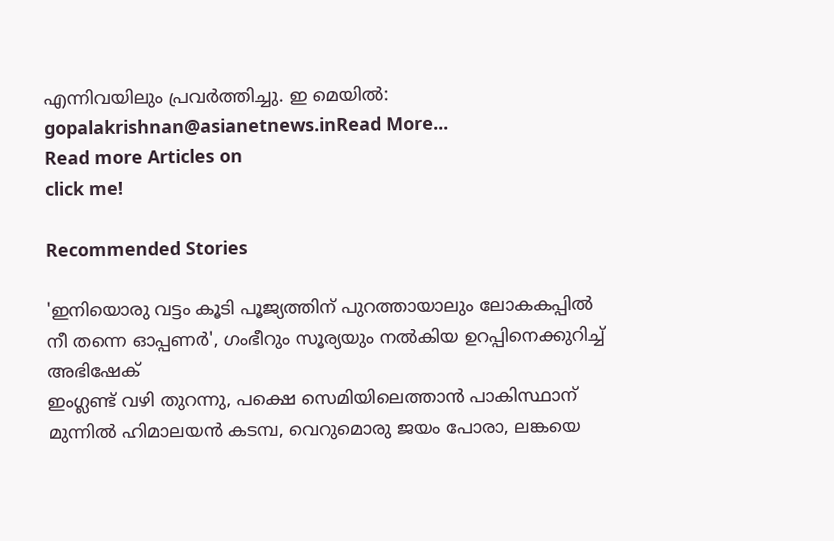എന്നിവയിലും പ്രവര്‍ത്തിച്ചു. ഇ മെയില്‍: gopalakrishnan@asianetnews.inRead More...
Read more Articles on
click me!

Recommended Stories

'ഇനിയൊരു വട്ടം കൂടി പൂജ്യത്തിന് പുറത്തായാലും ലോകകപ്പിൽ നീ തന്നെ ഓപ്പണർ', ഗംഭീറും സൂര്യയും നല്‍കിയ ഉറപ്പിനെക്കുറിച്ച് അഭിഷേക്
ഇംഗ്ലണ്ട് വഴി തുറന്നു, പക്ഷെ സെമിയിലെത്താൻ പാകിസ്ഥാന് മുന്നിൽ ഹിമാലയൻ കടമ്പ, വെറുമൊരു ജയം പോരാ, ലങ്കയെ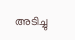അടിച്ചു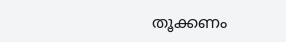തൂക്കണം